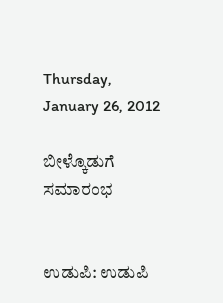Thursday, January 26, 2012

ಬೀಳ್ಕೊಡುಗೆ ಸಮಾರಂಭ


ಉಡುಪಿ: ಉಡುಪಿ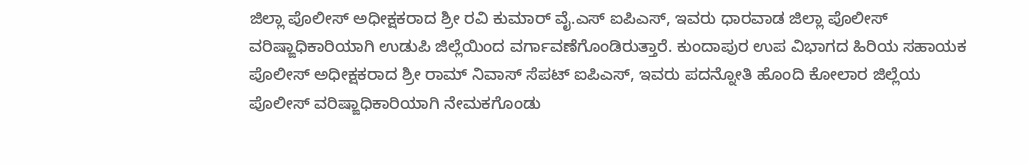ಜಿಲ್ಲಾ ಪೊಲೀಸ್‌ ಅಧೀಕ್ಷಕರಾದ ಶ್ರೀ ರವಿ ಕುಮಾರ್‌ ವೈ.ಎಸ್‌ ಐಪಿಎಸ್‌, ಇವರು ಧಾರವಾಡ ಜಿಲ್ಲಾ ಪೊಲೀಸ್‌ ವರಿಷ್ಙಾಧಿಕಾರಿಯಾಗಿ ಉಡುಪಿ ಜಿಲ್ಲೆಯಿಂದ ವರ್ಗಾವಣೆಗೊಂಡಿರುತ್ತಾರೆ. ಕುಂದಾಪುರ ಉಪ ವಿಭಾಗದ ಹಿರಿಯ ಸಹಾಯಕ ಪೊಲೀಸ್‌ ಅಧೀಕ್ಷಕರಾದ ಶ್ರೀ ರಾಮ್‌ ನಿವಾಸ್‌ ಸೆಪಟ್‌ ಐಪಿಎಸ್‌, ಇವರು ಪದನ್ನೋತಿ ಹೊಂದಿ ಕೋಲಾರ ಜಿಲ್ಲೆಯ ಪೊಲೀಸ್‌ ವರಿಷ್ಙಾಧಿಕಾರಿಯಾಗಿ ನೇಮಕಗೊಂಡು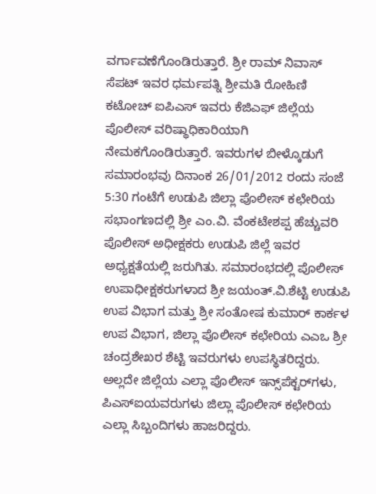ವರ್ಗಾವಣೆಗೊಂಡಿರುತ್ತಾರೆ. ಶ್ರೀ ರಾಮ್‌ ನಿವಾಸ್‌ ಸೆಪಟ್‌ ಇವರ ಧರ್ಮಪತ್ನಿ ಶ್ರೀಮತಿ ರೋಹಿಣಿ ಕಟೋಚ್‌ ಐಪಿಎಸ್‌ ಇವರು ಕೆಜಿಎಫ್‌ ಜಿಲ್ಲೆಯ ಪೊಲೀಸ್‌ ವರಿಷ್ಥಾಧಿಕಾರಿಯಾಗಿ ನೇಮಕಗೊಂಡಿರುತ್ತಾರೆ. ಇವರುಗಳ ಬೀಳ್ಕೊಡುಗೆ ಸಮಾರಂಭವು ದಿನಾಂಕ 26/01/2012 ರಂದು ಸಂಜೆ 5:30 ಗಂಟೆಗೆ ಉಡುಪಿ ಜಿಲ್ಲಾ ಪೊಲೀಸ್‌ ಕಛೇರಿಯ ಸಭಾಂಗಣದಲ್ಲಿ ಶ್ರೀ ಎಂ.ವಿ. ವೆಂಕಟೇಶಪ್ಪ ಹೆಚ್ಚುವರಿ ಪೊಲೀಸ್‌ ಅಧೀಕ್ಷಕರು ಉಡುಪಿ ಜಿಲ್ಲೆ ಇವರ ಅಧ್ಯಕ್ಷತೆಯಲ್ಲಿ ಜರುಗಿತು. ಸಮಾರಂಭದಲ್ಲಿ ಪೊಲೀಸ್‌ ಉಪಾಧೀಕ್ಷಕರುಗಳಾದ ಶ್ರೀ ಜಯಂತ್‌.ವಿ.ಶೆಟ್ಟಿ ಉಡುಪಿ ಉಪ ವಿಭಾಗ ಮತ್ತು ಶ್ರೀ ಸಂತೋಷ ಕುಮಾರ್‌ ಕಾರ್ಕಳ ಉಪ ವಿಭಾಗ, ಜಿಲ್ಲಾ ಪೊಲೀಸ್‌ ಕಛೇರಿಯ ಎಎಒ ಶ್ರೀ ಚಂದ್ರಶೇಖರ ಶೆಟ್ಟಿ ಇವರುಗಳು ಉಪಸ್ಥಿತರಿದ್ದರು. ಅಲ್ಲದೇ ಜಿಲ್ಲೆಯ ಎಲ್ಲಾ ಪೊಲೀಸ್‌ ಇನ್ಸ್‌ಪೆಕ್ಟರ್‌ಗಳು, ಪಿಎಸ್‌ಐಯವರುಗಳು ಜಿಲ್ಲಾ ಪೊಲೀಸ್‌ ಕಛೇರಿಯ ಎಲ್ಲಾ ಸಿಬ್ಬಂದಿಗಳು ಹಾಜರಿದ್ದರು.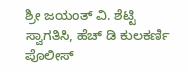ಶ್ರೀ ಜಯಂತ್‌ ವಿ. ಶೆಟ್ಟಿ ಸ್ವಾಗತಿಸಿ, ಹೆಚ್‌ ಡಿ ಕುಲಕರ್ಣಿ ಪೊಲೀಸ್‌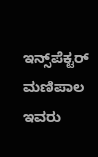ಇನ್ಸ್‌ಪೆಕ್ಟರ್‌ ಮಣಿಪಾಲ ಇವರು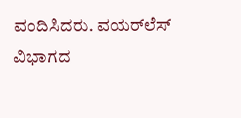ವಂದಿಸಿದರು. ವಯರ್‌ಲೆಸ್‌ ವಿಭಾಗದ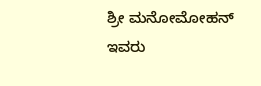ಶ್ರೀ ಮನೋಮೋಹನ್‌ ಇವರು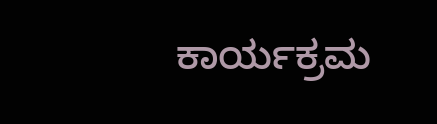ಕಾರ್ಯಕ್ರಮ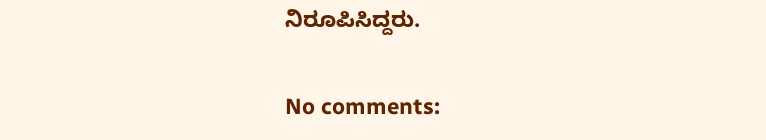ನಿರೂಪಿಸಿದ್ದರು.

No comments: